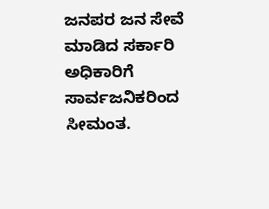ಜನಪರ ಜನ ಸೇವೆ ಮಾಡಿದ ಸರ್ಕಾರಿ ಅಧಿಕಾರಿಗೆ ಸಾರ್ವಜನಿಕರಿಂದ ಸೀಮಂತ.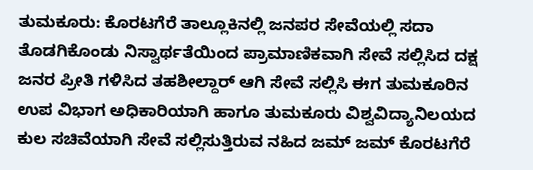ತುಮಕೂರು: ಕೊರಟಗೆರೆ ತಾಲ್ಲೂಕಿನಲ್ಲಿ ಜನಪರ ಸೇವೆಯಲ್ಲಿ ಸದಾ ತೊಡಗಿಕೊಂಡು ನಿಸ್ವಾರ್ಥತೆಯಿಂದ ಪ್ರಾಮಾಣಿಕವಾಗಿ ಸೇವೆ ಸಲ್ಲಿಸಿದ ದಕ್ಷ ಜನರ ಪ್ರೀತಿ ಗಳಿಸಿದ ತಹಶೀಲ್ದಾರ್ ಆಗಿ ಸೇವೆ ಸಲ್ಲಿಸಿ ಈಗ ತುಮಕೂರಿನ ಉಪ ವಿಭಾಗ ಅಧಿಕಾರಿಯಾಗಿ ಹಾಗೂ ತುಮಕೂರು ವಿಶ್ವವಿದ್ಯಾನಿಲಯದ ಕುಲ ಸಚಿವೆಯಾಗಿ ಸೇವೆ ಸಲ್ಲಿಸುತ್ತಿರುವ ನಹಿದ ಜಮ್ ಜಮ್ ಕೊರಟಗೆರೆ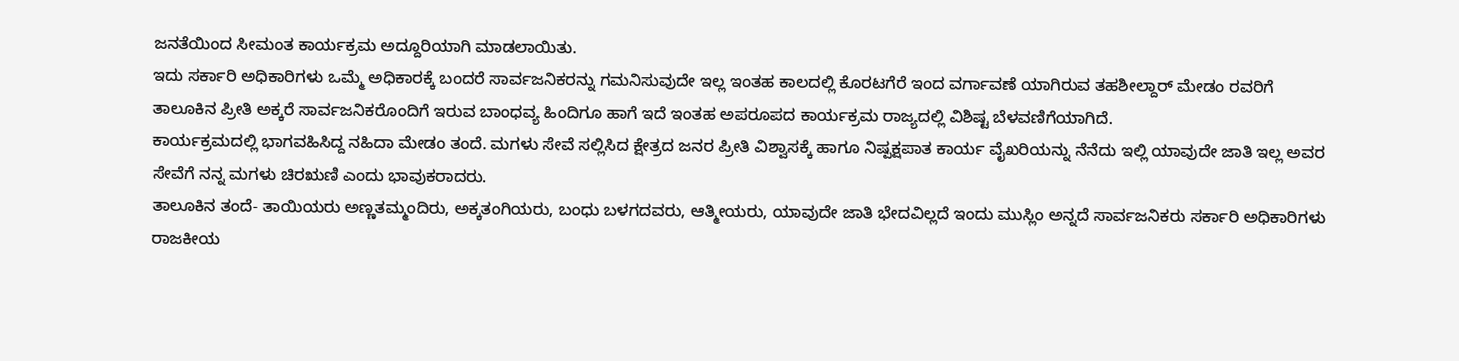ಜನತೆಯಿಂದ ಸೀಮಂತ ಕಾರ್ಯಕ್ರಮ ಅದ್ದೂರಿಯಾಗಿ ಮಾಡಲಾಯಿತು.
ಇದು ಸರ್ಕಾರಿ ಅಧಿಕಾರಿಗಳು ಒಮ್ಮೆ ಅಧಿಕಾರಕ್ಕೆ ಬಂದರೆ ಸಾರ್ವಜನಿಕರನ್ನು ಗಮನಿಸುವುದೇ ಇಲ್ಲ ಇಂತಹ ಕಾಲದಲ್ಲಿ ಕೊರಟಗೆರೆ ಇಂದ ವರ್ಗಾವಣೆ ಯಾಗಿರುವ ತಹಶೀಲ್ದಾರ್ ಮೇಡಂ ರವರಿಗೆ ತಾಲೂಕಿನ ಪ್ರೀತಿ ಅಕ್ಕರೆ ಸಾರ್ವಜನಿಕರೊಂದಿಗೆ ಇರುವ ಬಾಂಧವ್ಯ ಹಿಂದಿಗೂ ಹಾಗೆ ಇದೆ ಇಂತಹ ಅಪರೂಪದ ಕಾರ್ಯಕ್ರಮ ರಾಜ್ಯದಲ್ಲಿ ವಿಶಿಷ್ಟ ಬೆಳವಣಿಗೆಯಾಗಿದೆ.
ಕಾರ್ಯಕ್ರಮದಲ್ಲಿ ಭಾಗವಹಿಸಿದ್ದ ನಹಿದಾ ಮೇಡಂ ತಂದೆ. ಮಗಳು ಸೇವೆ ಸಲ್ಲಿಸಿದ ಕ್ಷೇತ್ರದ ಜನರ ಪ್ರೀತಿ ವಿಶ್ವಾಸಕ್ಕೆ ಹಾಗೂ ನಿಷ್ಪಕ್ಷಪಾತ ಕಾರ್ಯ ವೈಖರಿಯನ್ನು ನೆನೆದು ಇಲ್ಲಿ ಯಾವುದೇ ಜಾತಿ ಇಲ್ಲ ಅವರ ಸೇವೆಗೆ ನನ್ನ ಮಗಳು ಚಿರಋಣಿ ಎಂದು ಭಾವುಕರಾದರು.
ತಾಲೂಕಿನ ತಂದೆ- ತಾಯಿಯರು ಅಣ್ಣತಮ್ಮಂದಿರು, ಅಕ್ಕತಂಗಿಯರು, ಬಂಧು ಬಳಗದವರು, ಆತ್ಮೀಯರು, ಯಾವುದೇ ಜಾತಿ ಭೇದವಿಲ್ಲದೆ ಇಂದು ಮುಸ್ಲಿಂ ಅನ್ನದೆ ಸಾರ್ವಜನಿಕರು ಸರ್ಕಾರಿ ಅಧಿಕಾರಿಗಳು ರಾಜಕೀಯ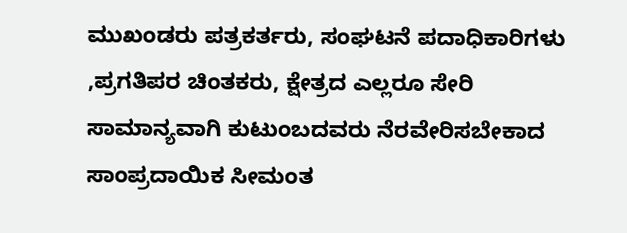ಮುಖಂಡರು ಪತ್ರಕರ್ತರು, ಸಂಘಟನೆ ಪದಾಧಿಕಾರಿಗಳು ,ಪ್ರಗತಿಪರ ಚಿಂತಕರು, ಕ್ಷೇತ್ರದ ಎಲ್ಲರೂ ಸೇರಿ ಸಾಮಾನ್ಯವಾಗಿ ಕುಟುಂಬದವರು ನೆರವೇರಿಸಬೇಕಾದ ಸಾಂಪ್ರದಾಯಿಕ ಸೀಮಂತ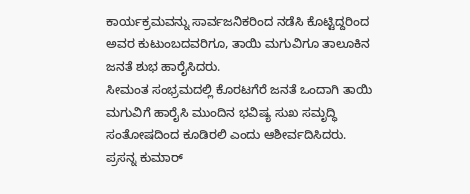ಕಾರ್ಯಕ್ರಮವನ್ನು ಸಾರ್ವಜನಿಕರಿಂದ ನಡೆಸಿ ಕೊಟ್ಟಿದ್ದರಿಂದ ಅವರ ಕುಟುಂಬದವರಿಗೂ, ತಾಯಿ ಮಗುವಿಗೂ ತಾಲೂಕಿನ ಜನತೆ ಶುಭ ಹಾರೈಸಿದರು.
ಸೀಮಂತ ಸಂಭ್ರಮದಲ್ಲಿ ಕೊರಟಗೆರೆ ಜನತೆ ಒಂದಾಗಿ ತಾಯಿ ಮಗುವಿಗೆ ಹಾರೈಸಿ ಮುಂದಿನ ಭವಿಷ್ಯ ಸುಖ ಸಮೃದ್ಧಿ ಸಂತೋಷದಿಂದ ಕೂಡಿರಲಿ ಎಂದು ಆಶೀರ್ವದಿಸಿದರು.
ಪ್ರಸನ್ನ ಕುಮಾರ್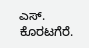ಎಸ್. ಕೊರಟಗೆರೆ.